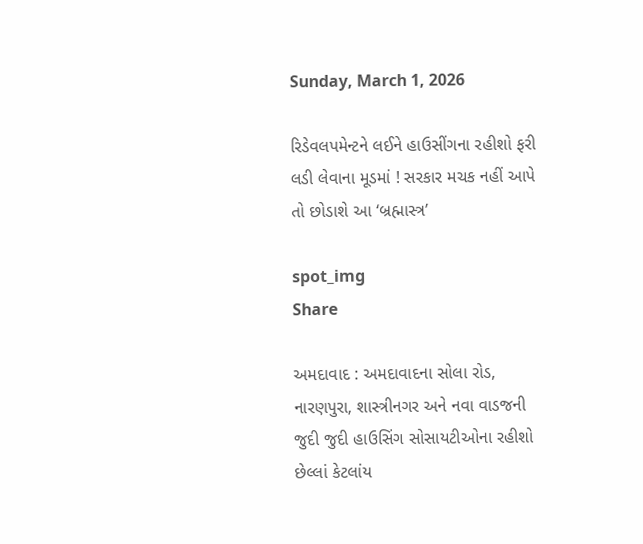Sunday, March 1, 2026

રિડેવલપમેન્ટને લઈને હાઉસીંગના રહીશો ફરી લડી લેવાના મૂડમાં ! સરકાર મચક નહીં આપે તો છોડાશે આ ‘બ્રહ્માસ્ત્ર’

spot_img
Share

અમદાવાદ : અમદાવાદના સોલા રોડ, નારણપુરા, શાસ્ત્રીનગર અને નવા વાડજની જુદી જુદી હાઉસિંગ સોસાયટીઓના રહીશો છેલ્લાં કેટલાંય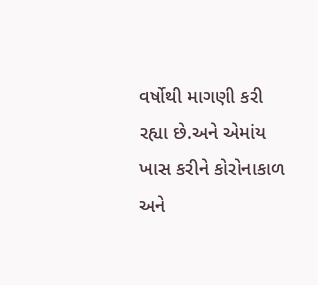વર્ષોથી માગણી કરી રહ્યા છે.અને એમાંય ખાસ કરીને કોરોનાકાળ અને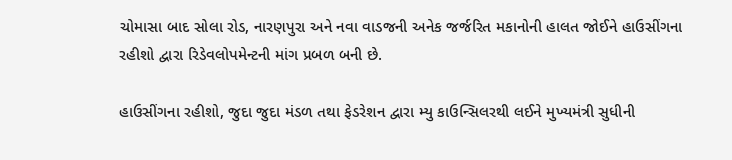ચોમાસા બાદ સોલા રોડ, નારણપુરા અને નવા વાડજની અનેક જર્જરિત મકાનોની હાલત જોઈને હાઉસીંગના રહીશો દ્વારા રિડેવલોપમેન્ટની માંગ પ્રબળ બની છે.

હાઉસીંગના રહીશો, જુદા જુદા મંડળ તથા ફેડરેશન દ્વારા મ્યુ કાઉન્સિલરથી લઈને મુખ્યમંત્રી સુધીની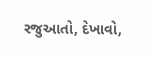રજુઆતો, દેખાવો,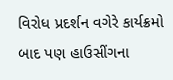વિરોધ પ્રદર્શન વગેરે કાર્યક્રમો બાદ પણ હાઉસીંગના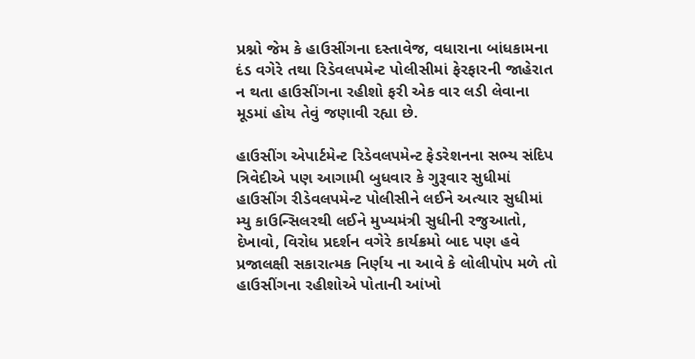પ્રશ્નો જેમ કે હાઉસીંગના દસ્તાવેજ, વધારાના બાંધકામના દંડ વગેરે તથા રિડેવલપમેન્ટ પોલીસીમાં ફેરફારની જાહેરાત ન થતા હાઉસીંગના રહીશો ફરી એક વાર લડી લેવાના મૂડમાં હોય તેવું જણાવી રહ્યા છે.

હાઉસીંગ એપાર્ટમેન્ટ રિડેવલપમેન્ટ ફેડરેશનના સભ્ય સંદિપ ત્રિવેદીએ પણ આગામી બુધવાર કે ગુરૂવાર સુધીમાં હાઉસીંગ રીડેવલપમેન્ટ પોલીસીને લઈને અત્યાર સુધીમાં મ્યુ કાઉન્સિલરથી લઈને મુખ્યમંત્રી સુધીની રજુઆતો, દેખાવો, વિરોધ પ્રદર્શન વગેરે કાર્યક્રમો બાદ પણ હવે પ્રજાલક્ષી સકારાત્મક નિર્ણય ના આવે કે લોલીપોપ મળે તો હાઉસીંગના રહીશોએ પોતાની આંખો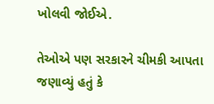ખોલવી જોઈએ.

તેઓએ પણ સરકારને ચીમકી આપતા જણાવ્યું હતું કે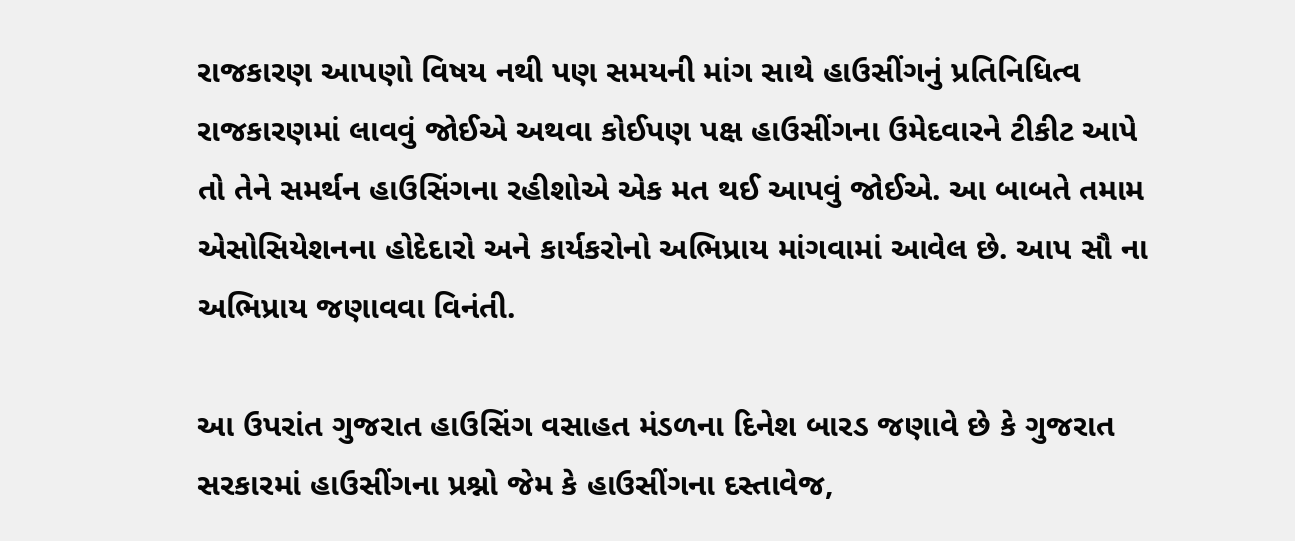રાજકારણ આપણો વિષય નથી પણ સમયની માંગ સાથે હાઉસીંગનું પ્રતિનિધિત્વ રાજકારણમાં લાવવું જોઈએ અથવા કોઈપણ પક્ષ હાઉસીંગના ઉમેદવારને ટીકીટ આપે તો તેને સમર્થન હાઉસિંગના રહીશોએ એક મત થઈ આપવું જોઈએ. આ બાબતે તમામ એસોસિયેશનના હોદેદારો અને કાર્યકરોનો અભિપ્રાય માંગવામાં આવેલ છે. આપ સૌ ના અભિપ્રાય જણાવવા વિનંતી.

આ ઉપરાંત ગુજરાત હાઉસિંગ વસાહત મંડળના દિનેશ બારડ જણાવે છે કે ગુજરાત સરકારમાં હાઉસીંગના પ્રશ્નો જેમ કે હાઉસીંગના દસ્તાવેજ,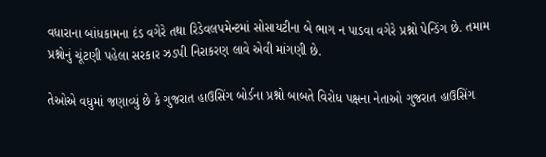વધારાના બાંધકામના દંડ વગેરે તથા રિડેવલપમેન્ટમાં સોસાયટીના બે ભાગ ન પાડવા વગેરે પ્રશ્નો પેન્ડિંગ છે. તમામ પ્રશ્નોનું ચૂંટણી પહેલા સરકાર ઝડપી નિરાકરણ લાવે એવી માંગણી છે.

તેઓએ વધુમાં જણાવ્યું છે કે ગુજરાત હાઉસિંગ બોર્ડના પ્રશ્નો બાબતે વિરોધ પક્ષના નેતાઓ ગુજરાત હાઉસિંગ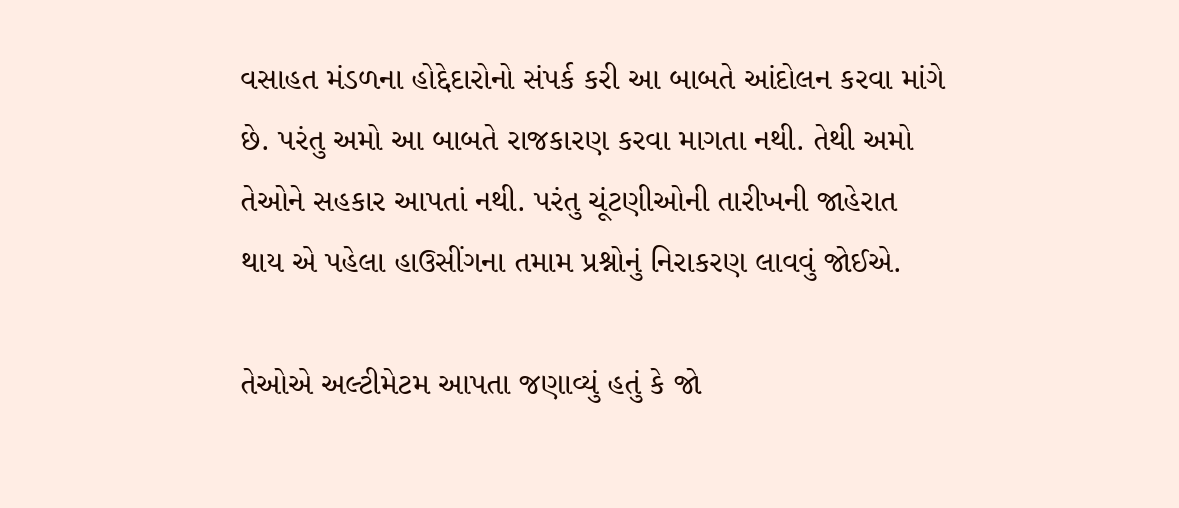વસાહત મંડળના હોદ્દેદારોનો સંપર્ક કરી આ બાબતે આંદોલન કરવા માંગે છે. પરંતુ અમો આ બાબતે રાજકારણ કરવા માગતા નથી. તેથી અમો તેઓને સહકાર આપતાં નથી. પરંતુ ચૂંટણીઓની તારીખની જાહેરાત થાય એ પહેલા હાઉસીંગના તમામ પ્રશ્નોનું નિરાકરણ લાવવું જોઈએ.

તેઓએ અલ્ટીમેટમ આપતા જણાવ્યું હતું કે જો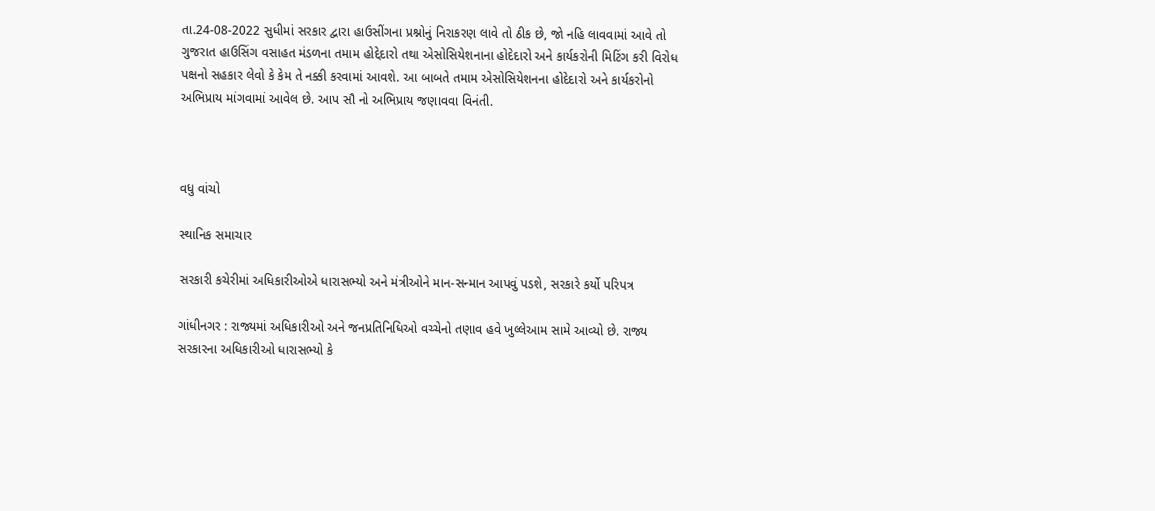તા.24-08-2022 સુધીમાં સરકાર દ્વારા હાઉસીંગના પ્રશ્નોનું નિરાકરણ લાવે તો ઠીક છે, જો નહિ લાવવામાં આવે તો ગુજરાત હાઉસિંગ વસાહત મંડળના તમામ હોદ્દેદારો તથા એસોસિયેશનાના હોદેદારો અને કાર્યકરોની મિટિંગ કરી વિરોધ પક્ષનો સહકાર લેવો કે કેમ તે નક્કી કરવામાં આવશે. આ બાબતે તમામ એસોસિયેશનના હોદેદારો અને કાર્યકરોનો અભિપ્રાય માંગવામાં આવેલ છે. આપ સૌ નો અભિપ્રાય જણાવવા વિનંતી.



વધુ વાંચો

સ્થાનિક સમાચાર

સરકારી કચેરીમાં અધિકારીઓએ ધારાસભ્યો અને મંત્રીઓને માન-સન્માન આપવું પડશે, સરકારે કર્યો પરિપત્ર

ગાંધીનગર : રાજ્યમાં અધિકારીઓ અને જનપ્રતિનિધિઓ વચ્ચેનો તણાવ હવે ખુલ્લેઆમ સામે આવ્યો છે. રાજ્ય સરકારના અધિકારીઓ ધારાસભ્યો કે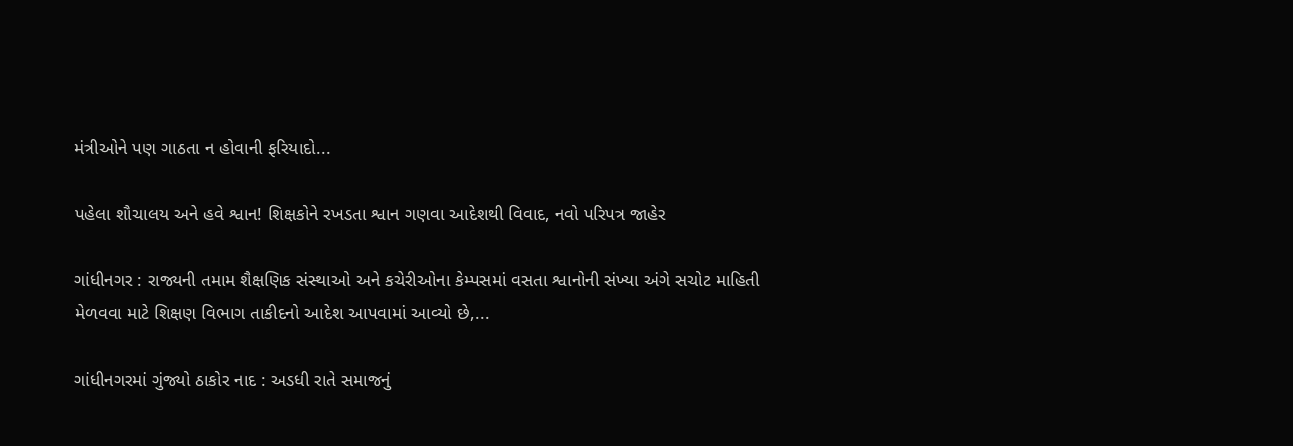મંત્રીઓને પણ ગાઠતા ન હોવાની ફરિયાદો...

પહેલા શૌચાલય અને હવે શ્વાન! શિક્ષકોને રખડતા શ્વાન ગણવા આદેશથી વિવાદ, નવો પરિપત્ર જાહેર

ગાંધીનગર : રાજ્યની તમામ શૈક્ષણિક સંસ્થાઓ અને કચેરીઓના કેમ્પસમાં વસતા શ્વાનોની સંખ્યા અંગે સચોટ માહિતી મેળવવા માટે શિક્ષણ વિભાગ તાકીદનો આદેશ આપવામાં આવ્યો છે,...

ગાંધીનગરમાં ગુંજ્યો ઠાકોર નાદ : અડધી રાતે સમાજનું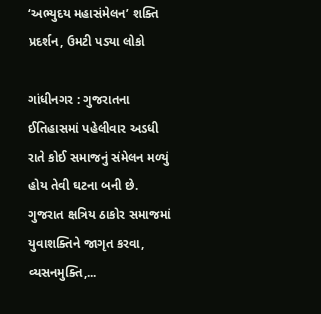‘અભ્યુદય મહાસંમેલન’ શક્તિ પ્રદર્શન, ઉમટી પડ્યા લોકો

ગાંધીનગર : ગુજરાતના ઈતિહાસમાં પહેલીવાર અડધી રાતે કોઈ સમાજનું સંમેલન મળ્યું હોય તેવી ઘટના બની છે. ગુજરાત ક્ષત્રિય ઠાકોર સમાજમાં યુવાશક્તિને જાગૃત કરવા, વ્યસનમુક્તિ,...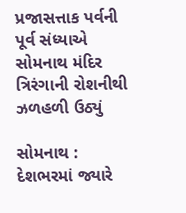પ્રજાસત્તાક પર્વની પૂર્વ સંધ્યાએ સોમનાથ મંદિર ત્રિરંગાની રોશનીથી ઝળહળી ઉઠ્યું

સોમનાથ : દેશભરમાં જ્યારે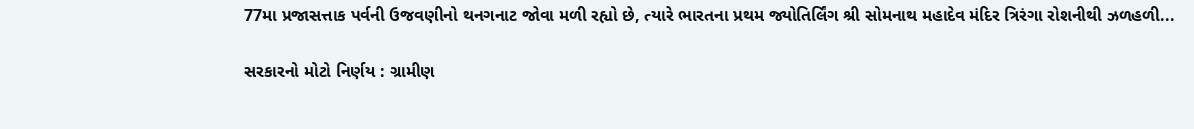77મા પ્રજાસત્તાક પર્વની ઉજવણીનો થનગનાટ જોવા મળી રહ્યો છે, ત્યારે ભારતના પ્રથમ જ્યોતિર્લિંગ શ્રી સોમનાથ મહાદેવ મંદિર ત્રિરંગા રોશનીથી ઝળહળી...

સરકારનો મોટો નિર્ણય : ગ્રામીણ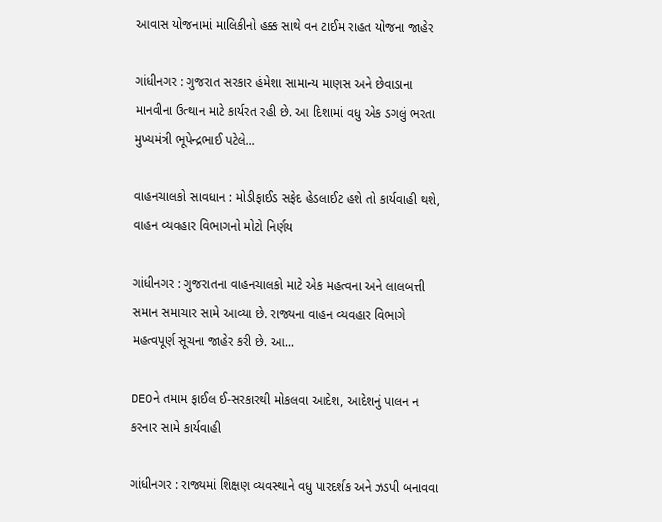આવાસ યોજનામાં માલિકીનો હક્ક સાથે વન ટાઈમ રાહત યોજના જાહેર

ગાંધીનગર : ગુજરાત સરકાર હંમેશા સામાન્ય માણસ અને છેવાડાના માનવીના ઉત્થાન માટે કાર્યરત રહી છે. આ દિશામાં વધુ એક ડગલું ભરતા મુખ્યમંત્રી ભૂપેન્દ્રભાઈ પટેલે...

વાહનચાલકો સાવધાન : મોડીફાઈડ સફેદ હેડલાઈટ હશે તો કાર્યવાહી થશે, વાહન વ્યવહાર વિભાગનો મોટો નિર્ણય

ગાંધીનગર : ગુજરાતના વાહનચાલકો માટે એક મહત્વના અને લાલબત્તી સમાન સમાચાર સામે આવ્યા છે. રાજ્યના વાહન વ્યવહાર વિભાગે મહત્વપૂર્ણ સૂચના જાહેર કરી છે. આ...

DEOને તમામ ફાઈલ ઈ-સરકારથી મોકલવા આદેશ, આદેશનું પાલન ન કરનાર સામે કાર્યવાહી

ગાંધીનગર : રાજ્યમાં શિક્ષણ વ્યવસ્થાને વધુ પારદર્શક અને ઝડપી બનાવવા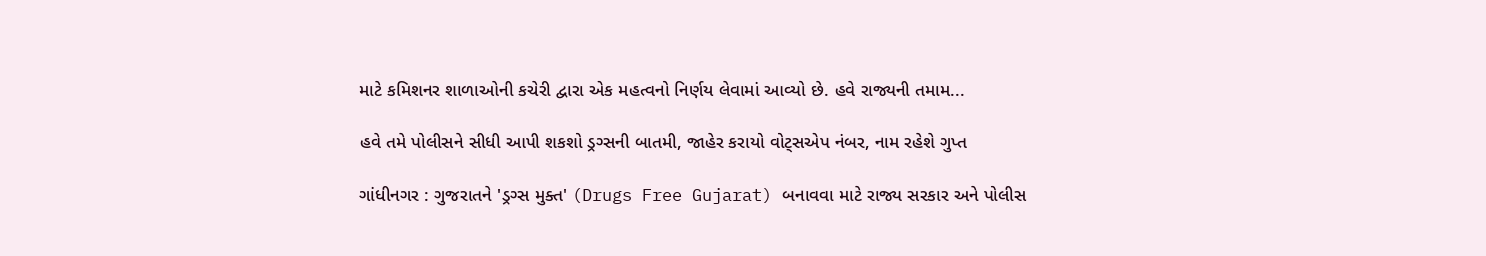માટે કમિશનર શાળાઓની કચેરી દ્વારા એક મહત્વનો નિર્ણય લેવામાં આવ્યો છે. હવે રાજ્યની તમામ...

હવે તમે પોલીસને સીધી આપી શકશો ડ્રગ્સની બાતમી, જાહેર કરાયો વોટ્સએપ નંબર, નામ રહેશે ગુપ્ત

ગાંધીનગર : ગુજરાતને 'ડ્રગ્સ મુક્ત' (Drugs Free Gujarat) બનાવવા માટે રાજ્ય સરકાર અને પોલીસ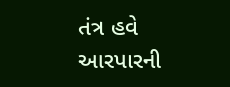તંત્ર હવે આરપારની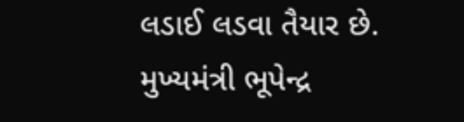લડાઈ લડવા તૈયાર છે. મુખ્યમંત્રી ભૂપેન્દ્ર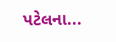પટેલના...